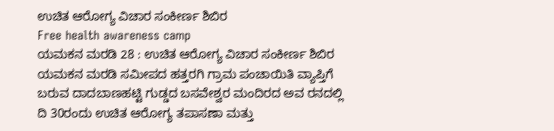ಉಚಿತ ಆರೋಗ್ಯ ವಿಚಾರ ಸಂಕೀರ್ಣ ಶಿಬಿರ
Free health awareness camp
ಯಮಕನ ಮರಡಿ 28 : ಉಚಿತ ಆರೋಗ್ಯ ವಿಚಾರ ಸಂಕೀರ್ಣ ಶಿಬಿರ ಯಮಕನ ಮರಡಿ ಸಮೀಪದ ಹತ್ತರಗಿ ಗ್ರಾಮ ಪಂಚಾಯಿತಿ ವ್ಯಾಪ್ತಿಗೆ ಬರುವ ದಾದಬಾಣಹಟ್ಟಿ ಗುಡ್ಡದ ಬಸವೇಶ್ವರ ಮಂದಿರದ ಅವ ರನದಲ್ಲಿ ದಿ 30ರಂದು ಉಚಿತ ಆರೋಗ್ಯ ತಪಾಸಣಾ ಮತ್ತು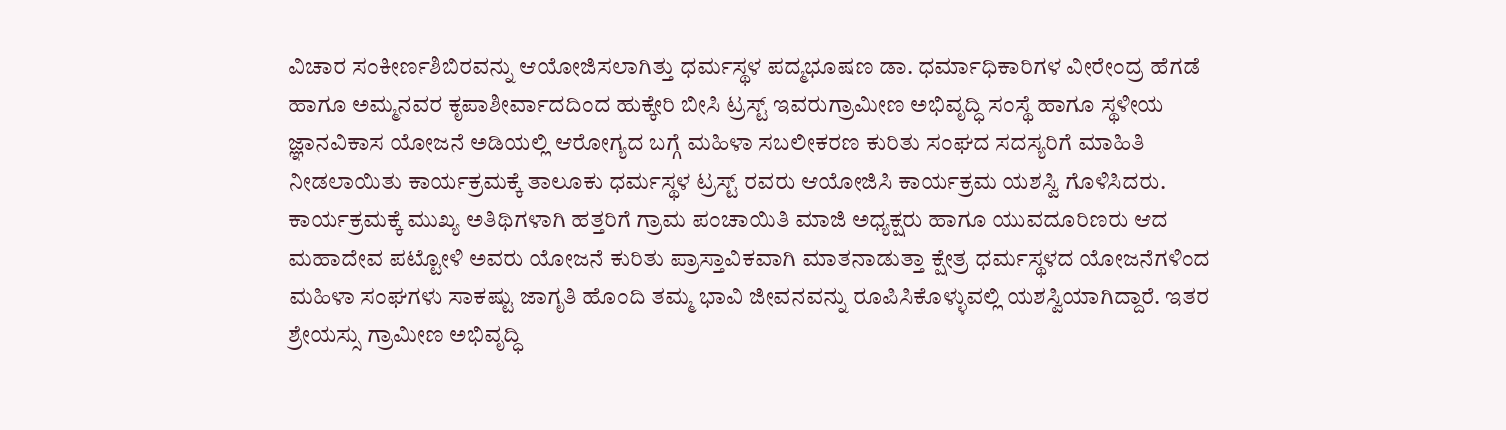ವಿಚಾರ ಸಂಕೀರ್ಣಶಿಬಿರವನ್ನು ಆಯೋಜಿಸಲಾಗಿತ್ತು ಧರ್ಮಸ್ಥಳ ಪದ್ಮಭೂಷಣ ಡಾ. ಧರ್ಮಾಧಿಕಾರಿಗಳ ವೀರೇಂದ್ರ ಹೆಗಡೆ ಹಾಗೂ ಅಮ್ಮನವರ ಕೃಪಾಶೀರ್ವಾದದಿಂದ ಹುಕ್ಕೇರಿ ಬೀಸಿ ಟ್ರಸ್ಟ್ ಇವರುಗ್ರಾಮೀಣ ಅಭಿವೃದ್ಧಿ ಸಂಸ್ಥೆ ಹಾಗೂ ಸ್ಥಳೀಯ ಜ್ಞಾನವಿಕಾಸ ಯೋಜನೆ ಅಡಿಯಲ್ಲಿ ಆರೋಗ್ಯದ ಬಗ್ಗೆ ಮಹಿಳಾ ಸಬಲೀಕರಣ ಕುರಿತು ಸಂಘದ ಸದಸ್ಯರಿಗೆ ಮಾಹಿತಿ ನೀಡಲಾಯಿತು ಕಾರ್ಯಕ್ರಮಕ್ಕೆ ತಾಲೂಕು ಧರ್ಮಸ್ಥಳ ಟ್ರಸ್ಟ್ ರವರು ಆಯೋಜಿಸಿ ಕಾರ್ಯಕ್ರಮ ಯಶಸ್ವಿ ಗೊಳಿಸಿದರು.
ಕಾರ್ಯಕ್ರಮಕ್ಕೆ ಮುಖ್ಯ ಅತಿಥಿಗಳಾಗಿ ಹತ್ತರಿಗೆ ಗ್ರಾಮ ಪಂಚಾಯಿತಿ ಮಾಜಿ ಅಧ್ಯಕ್ಷರು ಹಾಗೂ ಯುವದೂರಿಣರು ಆದ ಮಹಾದೇವ ಪಟ್ಟೋಳಿ ಅವರು ಯೋಜನೆ ಕುರಿತು ಪ್ರಾಸ್ತಾವಿಕವಾಗಿ ಮಾತನಾಡುತ್ತಾ ಕ್ಷೇತ್ರ ಧರ್ಮಸ್ಥಳದ ಯೋಜನೆಗಳಿಂದ ಮಹಿಳಾ ಸಂಘಗಳು ಸಾಕಷ್ಟು ಜಾಗೃತಿ ಹೊಂದಿ ತಮ್ಮ ಭಾವಿ ಜೀವನವನ್ನು ರೂಪಿಸಿಕೊಳ್ಳುವಲ್ಲಿ ಯಶಸ್ವಿಯಾಗಿದ್ದಾರೆ. ಇತರ ಶ್ರೇಯಸ್ಸು ಗ್ರಾಮೀಣ ಅಭಿವೃದ್ಧಿ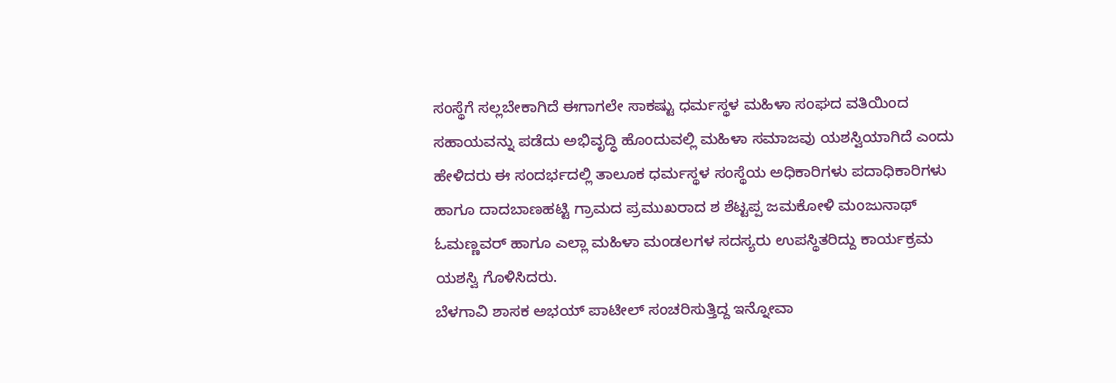ಸಂಸ್ಥೆಗೆ ಸಲ್ಲಬೇಕಾಗಿದೆ ಈಗಾಗಲೇ ಸಾಕಷ್ಟು ಧರ್ಮಸ್ಥಳ ಮಹಿಳಾ ಸಂಘದ ವತಿಯಿಂದ ಸಹಾಯವನ್ನು ಪಡೆದು ಅಭಿವೃದ್ಧಿ ಹೊಂದುವಲ್ಲಿ ಮಹಿಳಾ ಸಮಾಜವು ಯಶಸ್ವಿಯಾಗಿದೆ ಎಂದು ಹೇಳಿದರು ಈ ಸಂದರ್ಭದಲ್ಲಿ ತಾಲೂಕ ಧರ್ಮಸ್ಥಳ ಸಂಸ್ಥೆಯ ಅಧಿಕಾರಿಗಳು ಪದಾಧಿಕಾರಿಗಳು ಹಾಗೂ ದಾದಬಾಣಹಟ್ಟಿ ಗ್ರಾಮದ ಪ್ರಮುಖರಾದ ಶ ಶೆಟ್ಟಪ್ಪ ಜಮಕೋಳಿ ಮಂಜುನಾಥ್ ಓಮಣ್ಣವರ್ ಹಾಗೂ ಎಲ್ಲಾ ಮಹಿಳಾ ಮಂಡಲಗಳ ಸದಸ್ಯರು ಉಪಸ್ಥಿತರಿದ್ದು ಕಾರ್ಯಕ್ರಮ ಯಶಸ್ವಿ ಗೊಳಿಸಿದರು.
ಬೆಳಗಾವಿ ಶಾಸಕ ಅಭಯ್ ಪಾಟೀಲ್ ಸಂಚರಿಸುತ್ತಿದ್ದ ಇನ್ನೋವಾ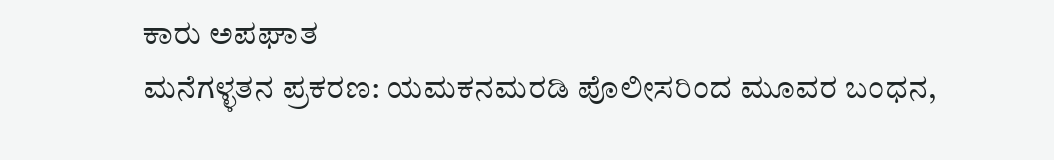ಕಾರು ಅಪಘಾತ
ಮನೆಗಳ್ಳತನ ಪ್ರಕರಣ: ಯಮಕನಮರಡಿ ಪೊಲೀಸರಿಂದ ಮೂವರ ಬಂಧನ,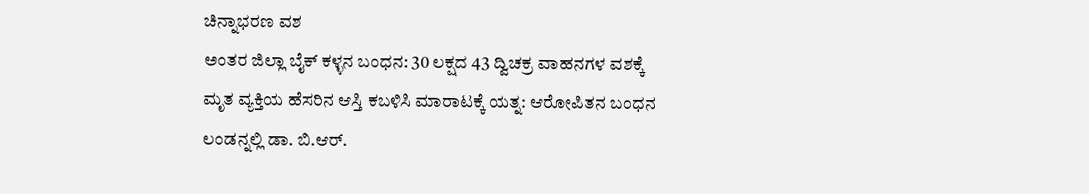ಚಿನ್ನಾಭರಣ ವಶ
ಅಂತರ ಜಿಲ್ಲಾ ಬೈಕ್ ಕಳ್ಳನ ಬಂಧನ: 30 ಲಕ್ಷದ 43 ದ್ವಿಚಕ್ರ ವಾಹನಗಳ ವಶಕ್ಕೆ
ಮೃತ ವ್ಯಕ್ತಿಯ ಹೆಸರಿನ ಆಸ್ತಿ ಕಬಳಿಸಿ ಮಾರಾಟಕ್ಕೆ ಯತ್ನ: ಆರೋಪಿತನ ಬಂಧನ
ಲಂಡನ್ನಲ್ಲಿ ಡಾ. ಬಿ.ಆರ್.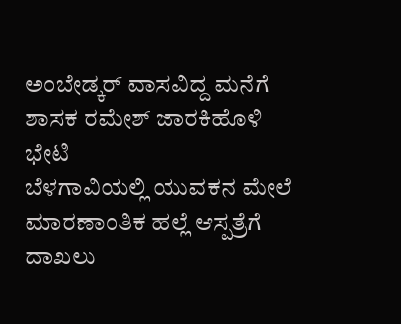ಅಂಬೇಡ್ಕರ್ ವಾಸವಿದ್ದ ಮನೆಗೆ ಶಾಸಕ ರಮೇಶ್ ಜಾರಕಿಹೊಳಿ ಭೇಟಿ
ಬೆಳಗಾವಿಯಲ್ಲಿ ಯುವಕನ ಮೇಲೆ ಮಾರಣಾಂತಿಕ ಹಲ್ಲೆ ಆಸ್ಪತ್ರೆಗೆ ದಾಖಲು